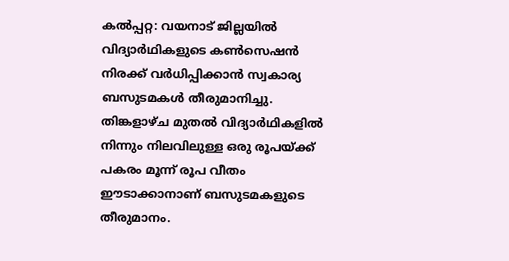കൽപ്പറ്റ: വയനാട് ജില്ലയിൽ വിദ്യാർഥികളുടെ കൺസെഷൻ നിരക്ക് വർധിപ്പിക്കാൻ സ്വകാര്യ ബസുടമകൾ തീരുമാനിച്ചു. തിങ്കളാഴ്ച മുതൽ വിദ്യാർഥികളിൽ നിന്നും നിലവിലുള്ള ഒരു രൂപയ്ക്ക് പകരം മൂന്ന് രൂപ വീതം ഈടാക്കാനാണ് ബസുടമകളുടെ തീരുമാനം.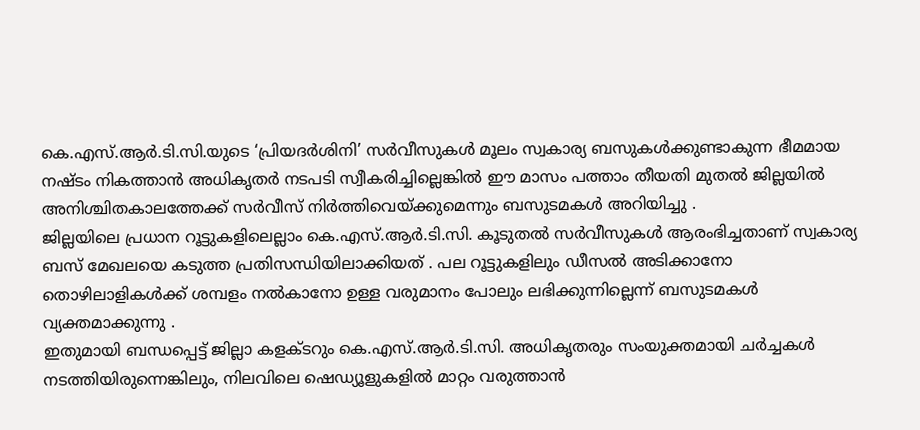കെ.എസ്.ആർ.ടി.സി.യുടെ ‘പ്രിയദർശിനി’ സർവീസുകൾ മൂലം സ്വകാര്യ ബസുകൾക്കുണ്ടാകുന്ന ഭീമമായ നഷ്ടം നികത്താൻ അധികൃതർ നടപടി സ്വീകരിച്ചില്ലെങ്കിൽ ഈ മാസം പത്താം തീയതി മുതൽ ജില്ലയിൽ അനിശ്ചിതകാലത്തേക്ക് സർവീസ് നിർത്തിവെയ്ക്കുമെന്നും ബസുടമകൾ അറിയിച്ചു .
ജില്ലയിലെ പ്രധാന റൂട്ടുകളിലെല്ലാം കെ.എസ്.ആർ.ടി.സി. കൂടുതൽ സർവീസുകൾ ആരംഭിച്ചതാണ് സ്വകാര്യ ബസ് മേഖലയെ കടുത്ത പ്രതിസന്ധിയിലാക്കിയത് . പല റൂട്ടുകളിലും ഡീസൽ അടിക്കാനോ തൊഴിലാളികൾക്ക് ശമ്പളം നൽകാനോ ഉള്ള വരുമാനം പോലും ലഭിക്കുന്നില്ലെന്ന് ബസുടമകൾ വ്യക്തമാക്കുന്നു .
ഇതുമായി ബന്ധപ്പെട്ട് ജില്ലാ കളക്ടറും കെ.എസ്.ആർ.ടി.സി. അധികൃതരും സംയുക്തമായി ചർച്ചകൾ നടത്തിയിരുന്നെങ്കിലും, നിലവിലെ ഷെഡ്യൂളുകളിൽ മാറ്റം വരുത്താൻ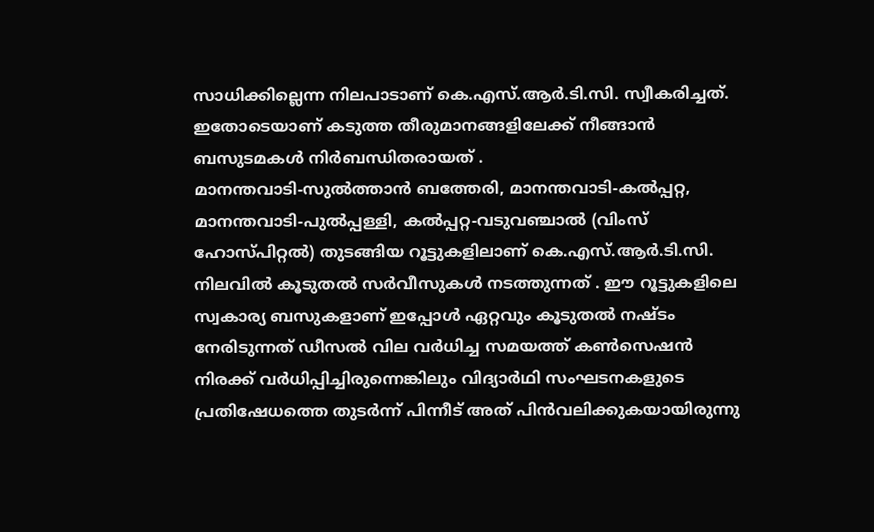സാധിക്കില്ലെന്ന നിലപാടാണ് കെ.എസ്.ആർ.ടി.സി. സ്വീകരിച്ചത്.
ഇതോടെയാണ് കടുത്ത തീരുമാനങ്ങളിലേക്ക് നീങ്ങാൻ ബസുടമകൾ നിർബന്ധിതരായത് .
മാനന്തവാടി-സുൽത്താൻ ബത്തേരി, മാനന്തവാടി-കൽപ്പറ്റ, മാനന്തവാടി-പുൽപ്പള്ളി, കൽപ്പറ്റ-വടുവഞ്ചാൽ (വിംസ് ഹോസ്പിറ്റൽ) തുടങ്ങിയ റൂട്ടുകളിലാണ് കെ.എസ്.ആർ.ടി.സി. നിലവിൽ കൂടുതൽ സർവീസുകൾ നടത്തുന്നത് . ഈ റൂട്ടുകളിലെ സ്വകാര്യ ബസുകളാണ് ഇപ്പോൾ ഏറ്റവും കൂടുതൽ നഷ്ടം നേരിടുന്നത് ഡീസൽ വില വർധിച്ച സമയത്ത് കൺസെഷൻ നിരക്ക് വർധിപ്പിച്ചിരുന്നെങ്കിലും വിദ്യാർഥി സംഘടനകളുടെ പ്രതിഷേധത്തെ തുടർന്ന് പിന്നീട് അത് പിൻവലിക്കുകയായിരുന്നു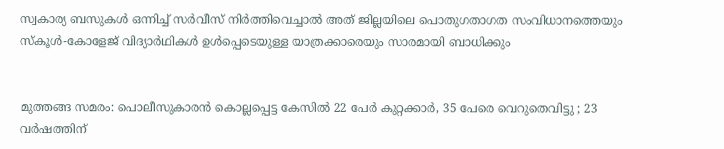സ്വകാര്യ ബസുകൾ ഒന്നിച്ച് സർവീസ് നിർത്തിവെച്ചാൽ അത് ജില്ലയിലെ പൊതുഗതാഗത സംവിധാനത്തെയും സ്കൂൾ-കോളേജ് വിദ്യാർഥികൾ ഉൾപ്പെടെയുള്ള യാത്രക്കാരെയും സാരമായി ബാധിക്കും


മുത്തങ്ങ സമരം: പൊലീസുകാരൻ കൊല്ലപ്പെട്ട കേസിൽ 22 പേർ കുറ്റക്കാർ, 35 പേരെ വെറുതെവിട്ടു ; 23 വർഷത്തിന്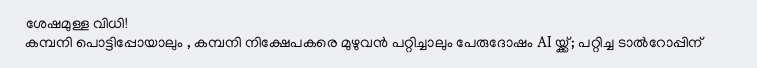ശേഷമുള്ള വിധി!
കമ്പനി പൊട്ടിപ്പോയാലും , കമ്പനി നിക്ഷേപകരെ മുഴുവൻ പറ്റിച്ചാലും പേരുദോഷം AI യ്ക്ക്; പറ്റിച്ച ടാൽറോപ്പിന്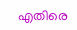എതിരെ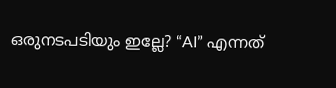ഒരുനടപടിയും ഇല്ലേ? “AI” എന്നത്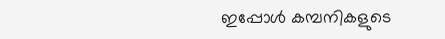ഇപ്പോൾ കമ്പനികളുടെ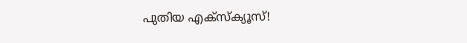പുതിയ എക്സ്ക്യൂസ്!